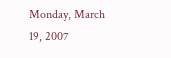Monday, March 19, 2007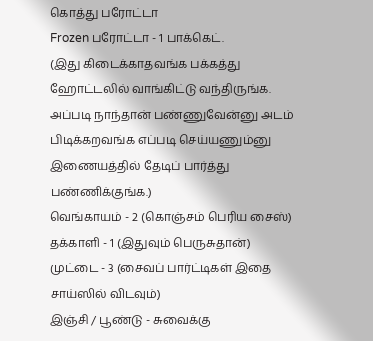கொத்து பரோட்டா
Frozen பரோட்டா - 1 பாக்கெட்.
(இது கிடைக்காதவங்க பக்கத்து ஹோட்டலில் வாங்கிட்டு வந்திருங்க. அப்படி நாந்தான் பண்ணுவேன்னு அடம் பிடிக்கறவங்க எப்படி செய்யணும்னு இணையத்தில் தேடிப் பார்த்து பண்ணிக்குங்க.)
வெங்காயம் - 2 (கொஞ்சம் பெரிய சைஸ்)
தக்காளி - 1 (இதுவும் பெருசுதான்)
முட்டை - 3 (சைவப் பார்ட்டிகள் இதை சாய்ஸில் விடவும்)
இஞ்சி / பூண்டு - சுவைக்கு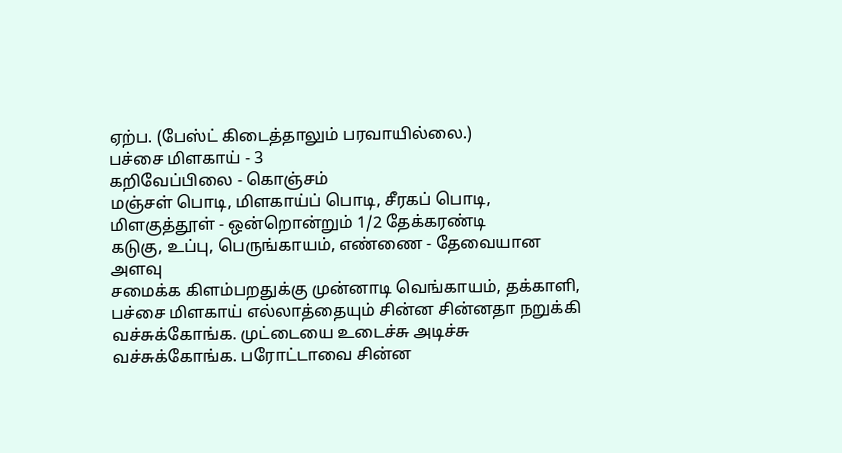ஏற்ப. (பேஸ்ட் கிடைத்தாலும் பரவாயில்லை.)
பச்சை மிளகாய் - 3
கறிவேப்பிலை - கொஞ்சம்
மஞ்சள் பொடி, மிளகாய்ப் பொடி, சீரகப் பொடி, மிளகுத்தூள் - ஒன்றொன்றும் 1/2 தேக்கரண்டி
கடுகு, உப்பு, பெருங்காயம், எண்ணை - தேவையான அளவு
சமைக்க கிளம்பறதுக்கு முன்னாடி வெங்காயம், தக்காளி, பச்சை மிளகாய் எல்லாத்தையும் சின்ன சின்னதா நறுக்கி வச்சுக்கோங்க. முட்டையை உடைச்சு அடிச்சு வச்சுக்கோங்க. பரோட்டாவை சின்ன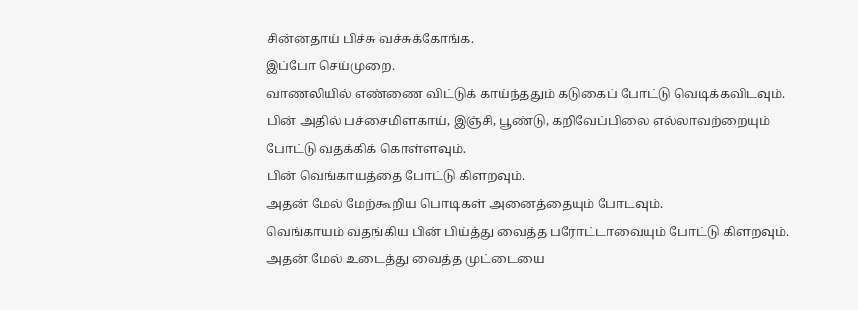சின்னதாய் பிச்சு வச்சுக்கோங்க.
இப்போ செய்முறை.
வாணலியில் எண்ணை விட்டுக் காய்ந்ததும் கடுகைப் போட்டு வெடிக்கவிடவும்.
பின் அதில் பச்சைமிளகாய், இஞ்சி, பூண்டு, கறிவேப்பிலை எல்லாவற்றையும் போட்டு வதக்கிக் கொள்ளவும்.
பின் வெங்காயத்தை போட்டு கிளறவும்.
அதன் மேல் மேற்கூறிய பொடிகள் அனைத்தையும் போடவும்.
வெங்காயம் வதங்கிய பின் பிய்த்து வைத்த பரோட்டாவையும் போட்டு கிளறவும்.
அதன் மேல் உடைத்து வைத்த முட்டையை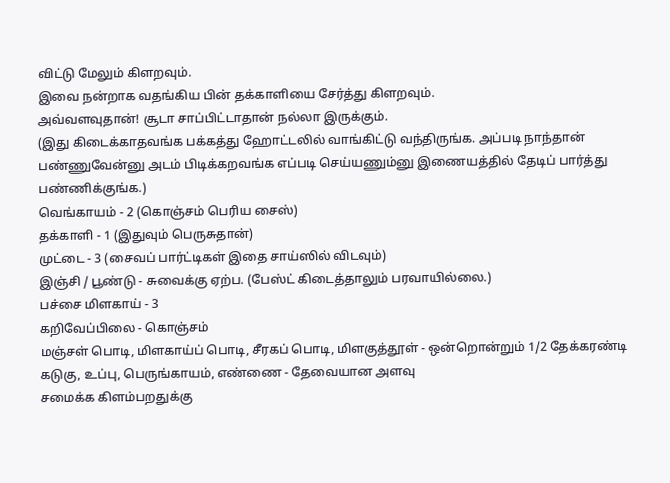விட்டு மேலும் கிளறவும்.
இவை நன்றாக வதங்கிய பின் தக்காளியை சேர்த்து கிளறவும்.
அவ்வளவுதான்! சூடா சாப்பிட்டாதான் நல்லா இருக்கும்.
(இது கிடைக்காதவங்க பக்கத்து ஹோட்டலில் வாங்கிட்டு வந்திருங்க. அப்படி நாந்தான் பண்ணுவேன்னு அடம் பிடிக்கறவங்க எப்படி செய்யணும்னு இணையத்தில் தேடிப் பார்த்து பண்ணிக்குங்க.)
வெங்காயம் - 2 (கொஞ்சம் பெரிய சைஸ்)
தக்காளி - 1 (இதுவும் பெருசுதான்)
முட்டை - 3 (சைவப் பார்ட்டிகள் இதை சாய்ஸில் விடவும்)
இஞ்சி / பூண்டு - சுவைக்கு ஏற்ப. (பேஸ்ட் கிடைத்தாலும் பரவாயில்லை.)
பச்சை மிளகாய் - 3
கறிவேப்பிலை - கொஞ்சம்
மஞ்சள் பொடி, மிளகாய்ப் பொடி, சீரகப் பொடி, மிளகுத்தூள் - ஒன்றொன்றும் 1/2 தேக்கரண்டி
கடுகு, உப்பு, பெருங்காயம், எண்ணை - தேவையான அளவு
சமைக்க கிளம்பறதுக்கு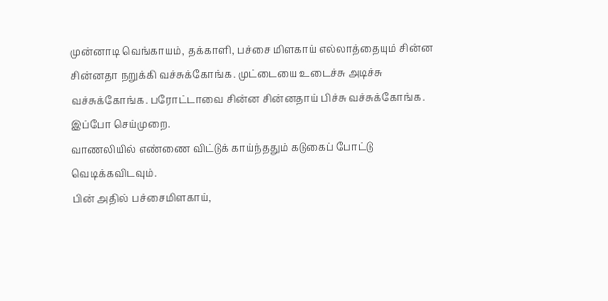முன்னாடி வெங்காயம், தக்காளி, பச்சை மிளகாய் எல்லாத்தையும் சின்ன சின்னதா நறுக்கி வச்சுக்கோங்க. முட்டையை உடைச்சு அடிச்சு வச்சுக்கோங்க. பரோட்டாவை சின்ன சின்னதாய் பிச்சு வச்சுக்கோங்க.
இப்போ செய்முறை.
வாணலியில் எண்ணை விட்டுக் காய்ந்ததும் கடுகைப் போட்டு வெடிக்கவிடவும்.
பின் அதில் பச்சைமிளகாய்,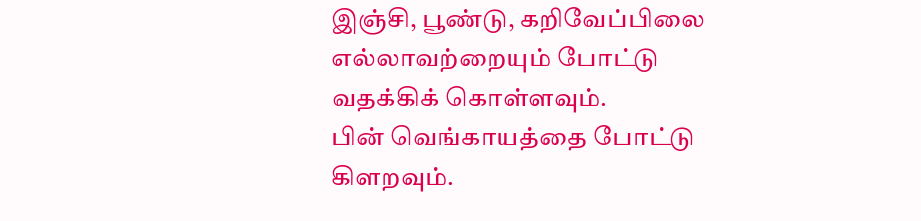இஞ்சி, பூண்டு, கறிவேப்பிலை எல்லாவற்றையும் போட்டு வதக்கிக் கொள்ளவும்.
பின் வெங்காயத்தை போட்டு கிளறவும்.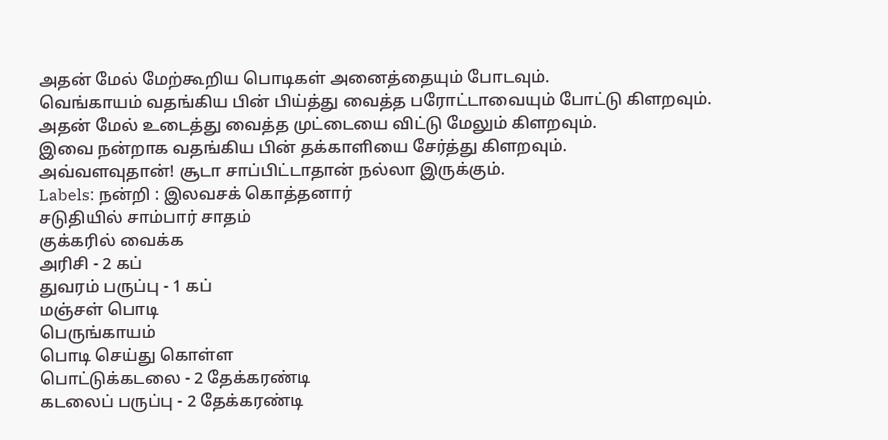அதன் மேல் மேற்கூறிய பொடிகள் அனைத்தையும் போடவும்.
வெங்காயம் வதங்கிய பின் பிய்த்து வைத்த பரோட்டாவையும் போட்டு கிளறவும்.
அதன் மேல் உடைத்து வைத்த முட்டையை விட்டு மேலும் கிளறவும்.
இவை நன்றாக வதங்கிய பின் தக்காளியை சேர்த்து கிளறவும்.
அவ்வளவுதான்! சூடா சாப்பிட்டாதான் நல்லா இருக்கும்.
Labels: நன்றி : இலவசக் கொத்தனார்
சடுதியில் சாம்பார் சாதம்
குக்கரில் வைக்க
அரிசி - 2 கப்
துவரம் பருப்பு - 1 கப்
மஞ்சள் பொடி
பெருங்காயம்
பொடி செய்து கொள்ள
பொட்டுக்கடலை - 2 தேக்கரண்டி
கடலைப் பருப்பு - 2 தேக்கரண்டி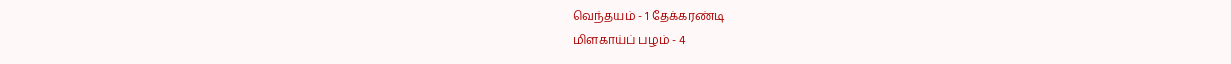வெந்தயம் - 1 தேக்கரண்டி
மிளகாய்ப் பழம் - 4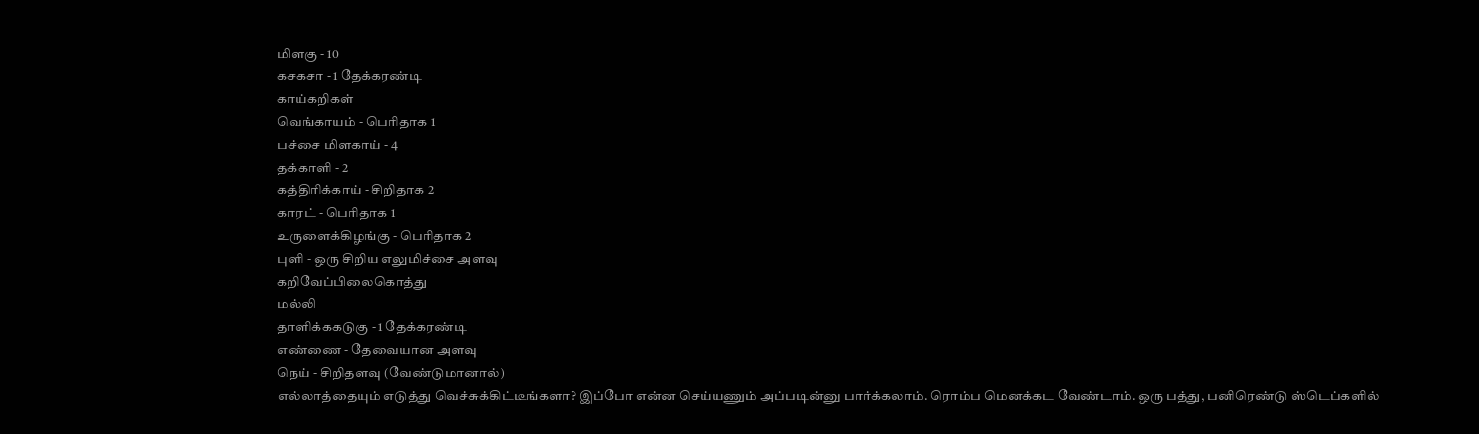மிளகு - 10
கசகசா - 1 தேக்கரண்டி
காய்கறிகள்
வெங்காயம் - பெரிதாக 1
பச்சை மிளகாய் - 4
தக்காளி - 2
கத்திரிக்காய் - சிறிதாக 2
காரட் - பெரிதாக 1
உருளைக்கிழங்கு - பெரிதாக 2
புளி - ஒரு சிறிய எலுமிச்சை அளவு
கறிவேப்பிலைகொத்து
மல்லி
தாளிக்ககடுகு - 1 தேக்கரண்டி
எண்ணை - தேவையான அளவு
நெய் - சிறிதளவு (வேண்டுமானால்)
எல்லாத்தையும் எடுத்து வெச்சுக்கிட்டீங்களா? இப்போ என்ன செய்யணும் அப்படின்னு பார்க்கலாம். ரொம்ப மெனக்கட வேண்டாம். ஒரு பத்து, பனிரெண்டு ஸ்டெப்களில்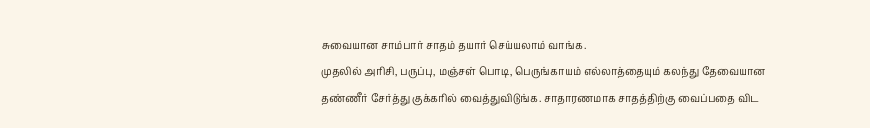சுவையான சாம்பார் சாதம் தயார் செய்யலாம் வாங்க.
முதலில் அரிசி, பருப்பு, மஞ்சள் பொடி, பெருங்காயம் எல்லாத்தையும் கலந்து தேவையான தண்ணீர் சேர்த்து குக்கரில் வைத்துவிடுங்க. சாதாரணமாக சாதத்திற்கு வைப்பதை விட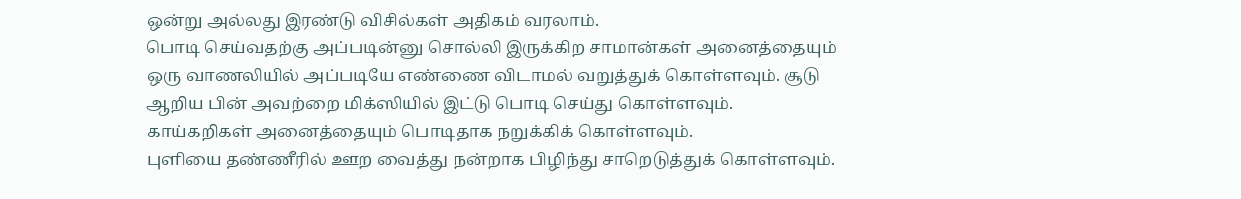ஒன்று அல்லது இரண்டு விசில்கள் அதிகம் வரலாம்.
பொடி செய்வதற்கு அப்படின்னு சொல்லி இருக்கிற சாமான்கள் அனைத்தையும் ஒரு வாணலியில் அப்படியே எண்ணை விடாமல் வறுத்துக் கொள்ளவும். சூடு ஆறிய பின் அவற்றை மிக்ஸியில் இட்டு பொடி செய்து கொள்ளவும்.
காய்கறிகள் அனைத்தையும் பொடிதாக நறுக்கிக் கொள்ளவும்.
புளியை தண்ணீரில் ஊற வைத்து நன்றாக பிழிந்து சாறெடுத்துக் கொள்ளவும்.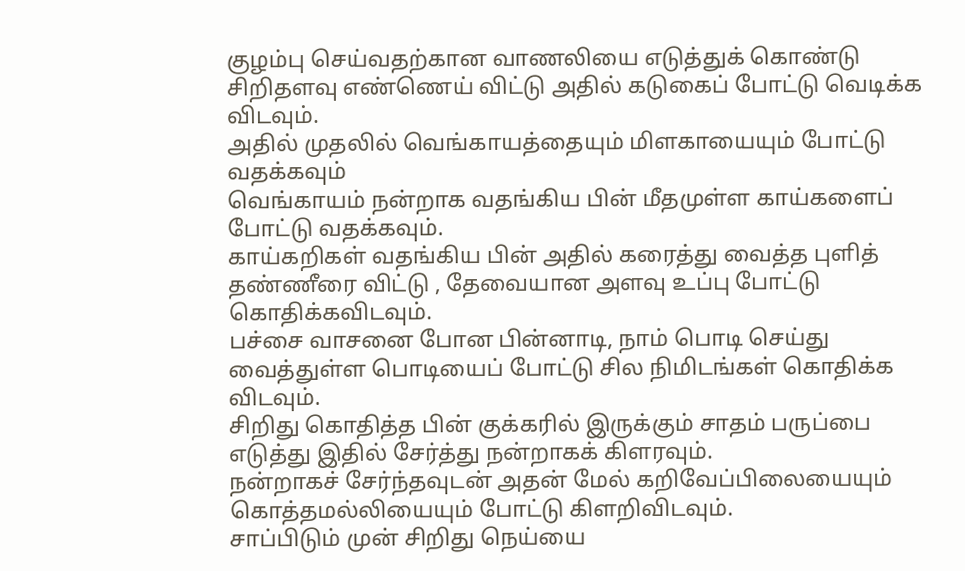குழம்பு செய்வதற்கான வாணலியை எடுத்துக் கொண்டு சிறிதளவு எண்ணெய் விட்டு அதில் கடுகைப் போட்டு வெடிக்க விடவும்.
அதில் முதலில் வெங்காயத்தையும் மிளகாயையும் போட்டு வதக்கவும்
வெங்காயம் நன்றாக வதங்கிய பின் மீதமுள்ள காய்களைப் போட்டு வதக்கவும்.
காய்கறிகள் வதங்கிய பின் அதில் கரைத்து வைத்த புளித் தண்ணீரை விட்டு , தேவையான அளவு உப்பு போட்டு கொதிக்கவிடவும்.
பச்சை வாசனை போன பின்னாடி, நாம் பொடி செய்து வைத்துள்ள பொடியைப் போட்டு சில நிமிடங்கள் கொதிக்க விடவும்.
சிறிது கொதித்த பின் குக்கரில் இருக்கும் சாதம் பருப்பை எடுத்து இதில் சேர்த்து நன்றாகக் கிளரவும்.
நன்றாகச் சேர்ந்தவுடன் அதன் மேல் கறிவேப்பிலையையும் கொத்தமல்லியையும் போட்டு கிளறிவிடவும்.
சாப்பிடும் முன் சிறிது நெய்யை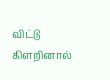விட்டு கிளறினால்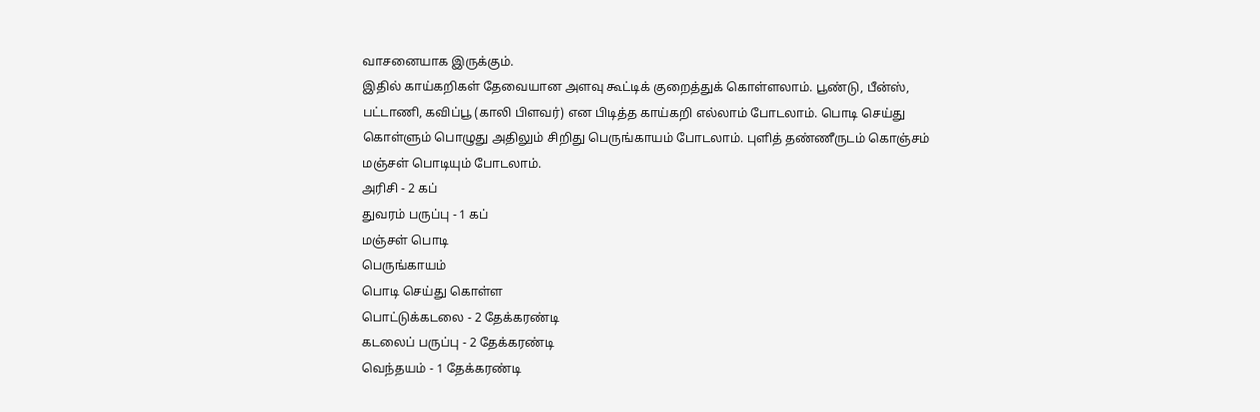வாசனையாக இருக்கும்.
இதில் காய்கறிகள் தேவையான அளவு கூட்டிக் குறைத்துக் கொள்ளலாம். பூண்டு, பீன்ஸ், பட்டாணி, கவிப்பூ (காலி பிளவர்) என பிடித்த காய்கறி எல்லாம் போடலாம். பொடி செய்து கொள்ளும் பொழுது அதிலும் சிறிது பெருங்காயம் போடலாம். புளித் தண்ணீருடம் கொஞ்சம் மஞ்சள் பொடியும் போடலாம்.
அரிசி - 2 கப்
துவரம் பருப்பு - 1 கப்
மஞ்சள் பொடி
பெருங்காயம்
பொடி செய்து கொள்ள
பொட்டுக்கடலை - 2 தேக்கரண்டி
கடலைப் பருப்பு - 2 தேக்கரண்டி
வெந்தயம் - 1 தேக்கரண்டி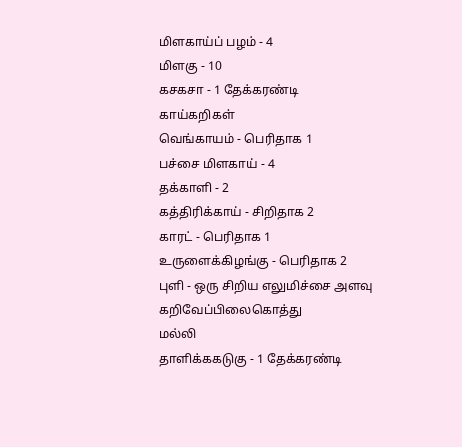மிளகாய்ப் பழம் - 4
மிளகு - 10
கசகசா - 1 தேக்கரண்டி
காய்கறிகள்
வெங்காயம் - பெரிதாக 1
பச்சை மிளகாய் - 4
தக்காளி - 2
கத்திரிக்காய் - சிறிதாக 2
காரட் - பெரிதாக 1
உருளைக்கிழங்கு - பெரிதாக 2
புளி - ஒரு சிறிய எலுமிச்சை அளவு
கறிவேப்பிலைகொத்து
மல்லி
தாளிக்ககடுகு - 1 தேக்கரண்டி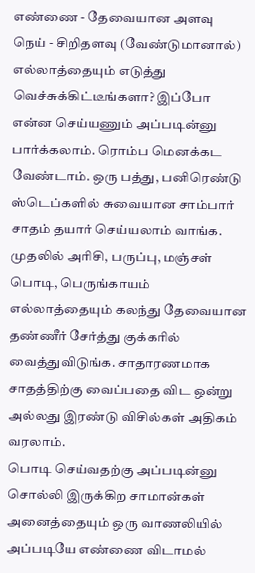எண்ணை - தேவையான அளவு
நெய் - சிறிதளவு (வேண்டுமானால்)
எல்லாத்தையும் எடுத்து வெச்சுக்கிட்டீங்களா? இப்போ என்ன செய்யணும் அப்படின்னு பார்க்கலாம். ரொம்ப மெனக்கட வேண்டாம். ஒரு பத்து, பனிரெண்டு ஸ்டெப்களில் சுவையான சாம்பார் சாதம் தயார் செய்யலாம் வாங்க.
முதலில் அரிசி, பருப்பு, மஞ்சள் பொடி, பெருங்காயம் எல்லாத்தையும் கலந்து தேவையான தண்ணீர் சேர்த்து குக்கரில் வைத்துவிடுங்க. சாதாரணமாக சாதத்திற்கு வைப்பதை விட ஒன்று அல்லது இரண்டு விசில்கள் அதிகம் வரலாம்.
பொடி செய்வதற்கு அப்படின்னு சொல்லி இருக்கிற சாமான்கள் அனைத்தையும் ஒரு வாணலியில் அப்படியே எண்ணை விடாமல்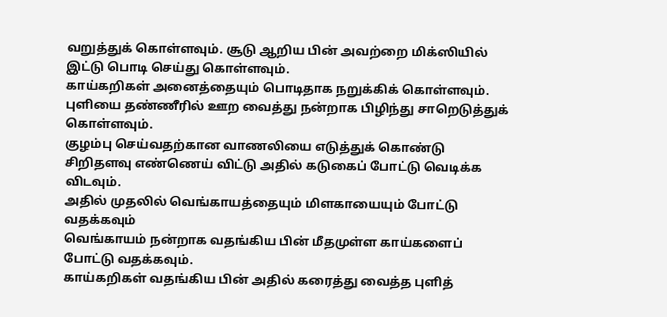வறுத்துக் கொள்ளவும். சூடு ஆறிய பின் அவற்றை மிக்ஸியில் இட்டு பொடி செய்து கொள்ளவும்.
காய்கறிகள் அனைத்தையும் பொடிதாக நறுக்கிக் கொள்ளவும்.
புளியை தண்ணீரில் ஊற வைத்து நன்றாக பிழிந்து சாறெடுத்துக் கொள்ளவும்.
குழம்பு செய்வதற்கான வாணலியை எடுத்துக் கொண்டு சிறிதளவு எண்ணெய் விட்டு அதில் கடுகைப் போட்டு வெடிக்க விடவும்.
அதில் முதலில் வெங்காயத்தையும் மிளகாயையும் போட்டு வதக்கவும்
வெங்காயம் நன்றாக வதங்கிய பின் மீதமுள்ள காய்களைப் போட்டு வதக்கவும்.
காய்கறிகள் வதங்கிய பின் அதில் கரைத்து வைத்த புளித்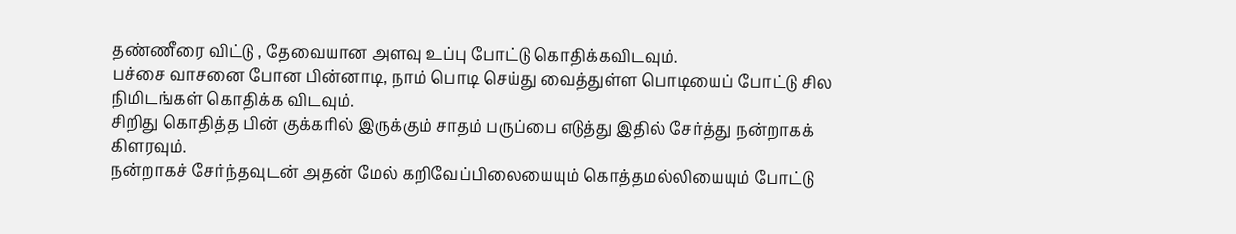தண்ணீரை விட்டு , தேவையான அளவு உப்பு போட்டு கொதிக்கவிடவும்.
பச்சை வாசனை போன பின்னாடி, நாம் பொடி செய்து வைத்துள்ள பொடியைப் போட்டு சில நிமிடங்கள் கொதிக்க விடவும்.
சிறிது கொதித்த பின் குக்கரில் இருக்கும் சாதம் பருப்பை எடுத்து இதில் சேர்த்து நன்றாகக் கிளரவும்.
நன்றாகச் சேர்ந்தவுடன் அதன் மேல் கறிவேப்பிலையையும் கொத்தமல்லியையும் போட்டு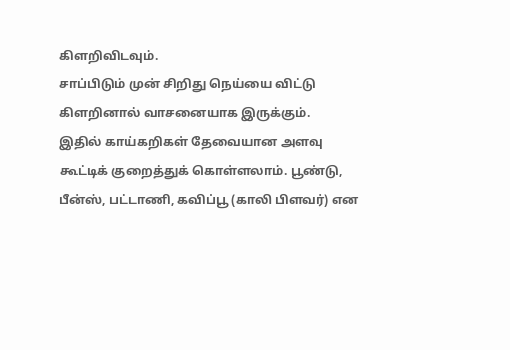கிளறிவிடவும்.
சாப்பிடும் முன் சிறிது நெய்யை விட்டு கிளறினால் வாசனையாக இருக்கும்.
இதில் காய்கறிகள் தேவையான அளவு கூட்டிக் குறைத்துக் கொள்ளலாம். பூண்டு, பீன்ஸ், பட்டாணி, கவிப்பூ (காலி பிளவர்) என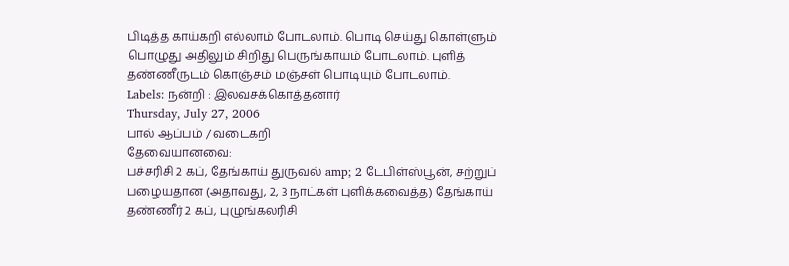பிடித்த காய்கறி எல்லாம் போடலாம். பொடி செய்து கொள்ளும் பொழுது அதிலும் சிறிது பெருங்காயம் போடலாம். புளித் தண்ணீருடம் கொஞ்சம் மஞ்சள் பொடியும் போடலாம்.
Labels: நன்றி : இலவசக்கொத்தனார்
Thursday, July 27, 2006
பால் ஆப்பம் / வடைகறி
தேவையானவை:
பச்சரிசி 2 கப், தேங்காய் துருவல் amp; 2 டேபிள்ஸ்பூன், சற்றுப் பழையதான (அதாவது, 2, 3 நாட்கள் புளிக்கவைத்த) தேங்காய் தண்ணீர் 2 கப், புழுங்கலரிசி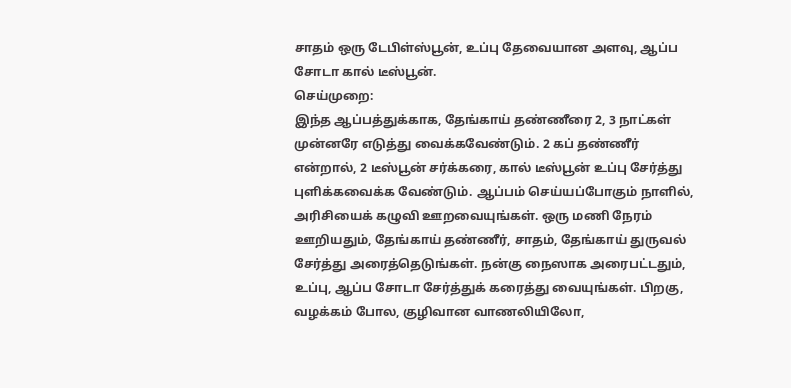சாதம் ஒரு டேபிள்ஸ்பூன், உப்பு தேவையான அளவு, ஆப்ப சோடா கால் டீஸ்பூன்.
செய்முறை:
இந்த ஆப்பத்துக்காக, தேங்காய் தண்ணீரை 2, 3 நாட்கள் முன்னரே எடுத்து வைக்கவேண்டும். 2 கப் தண்ணீர் என்றால், 2 டீஸ்பூன் சர்க்கரை, கால் டீஸ்பூன் உப்பு சேர்த்து புளிக்கவைக்க வேண்டும். ஆப்பம் செய்யப்போகும் நாளில், அரிசியைக் கழுவி ஊறவையுங்கள். ஒரு மணி நேரம் ஊறியதும், தேங்காய் தண்ணீர், சாதம், தேங்காய் துருவல் சேர்த்து அரைத்தெடுங்கள். நன்கு நைஸாக அரைபட்டதும், உப்பு, ஆப்ப சோடா சேர்த்துக் கரைத்து வையுங்கள். பிறகு, வழக்கம் போல, குழிவான வாணலியிலோ,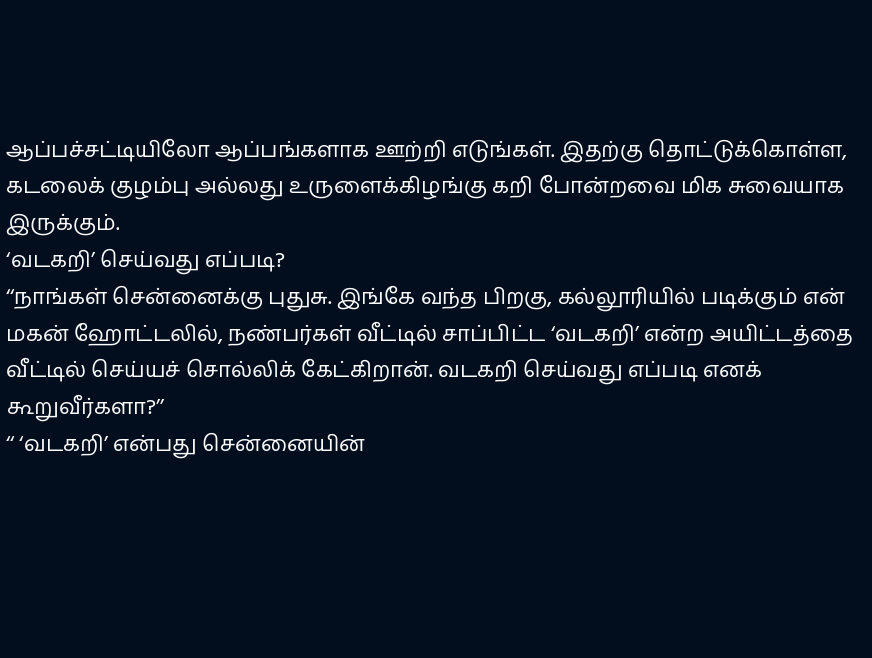ஆப்பச்சட்டியிலோ ஆப்பங்களாக ஊற்றி எடுங்கள். இதற்கு தொட்டுக்கொள்ள, கடலைக் குழம்பு அல்லது உருளைக்கிழங்கு கறி போன்றவை மிக சுவையாக இருக்கும்.
‘வடகறி’ செய்வது எப்படி?
‘‘நாங்கள் சென்னைக்கு புதுசு. இங்கே வந்த பிறகு, கல்லூரியில் படிக்கும் என் மகன் ஹோட்டலில், நண்பர்கள் வீட்டில் சாப்பிட்ட ‘வடகறி’ என்ற அயிட்டத்தை வீட்டில் செய்யச் சொல்லிக் கேட்கிறான். வடகறி செய்வது எப்படி எனக் கூறுவீர்களா?’’
‘‘ ‘வடகறி’ என்பது சென்னையின்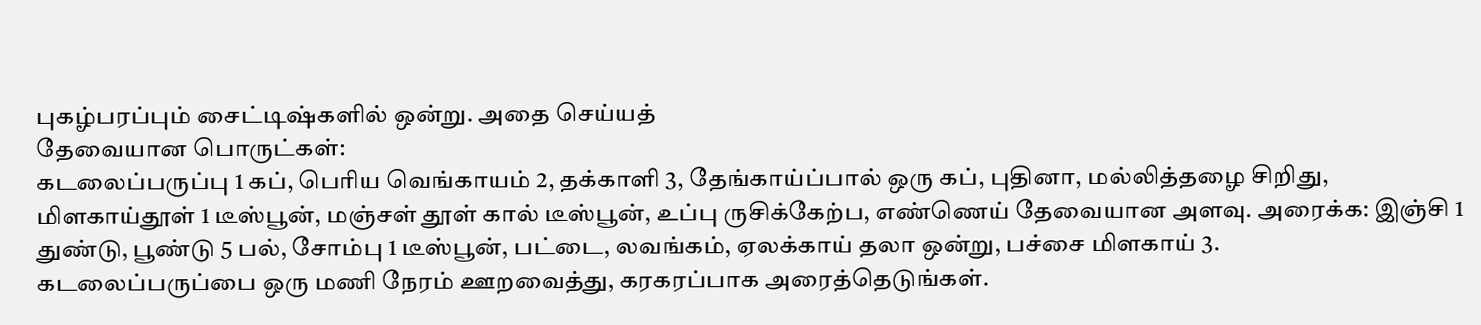புகழ்பரப்பும் சைட்டிஷ்களில் ஒன்று. அதை செய்யத்
தேவையான பொருட்கள்:
கடலைப்பருப்பு 1 கப், பெரிய வெங்காயம் 2, தக்காளி 3, தேங்காய்ப்பால் ஒரு கப், புதினா, மல்லித்தழை சிறிது, மிளகாய்தூள் 1 டீஸ்பூன், மஞ்சள் தூள் கால் டீஸ்பூன், உப்பு ருசிக்கேற்ப, எண்ணெய் தேவையான அளவு. அரைக்க: இஞ்சி 1 துண்டு, பூண்டு 5 பல், சோம்பு 1 டீஸ்பூன், பட்டை, லவங்கம், ஏலக்காய் தலா ஒன்று, பச்சை மிளகாய் 3.
கடலைப்பருப்பை ஒரு மணி நேரம் ஊறவைத்து, கரகரப்பாக அரைத்தெடுங்கள்.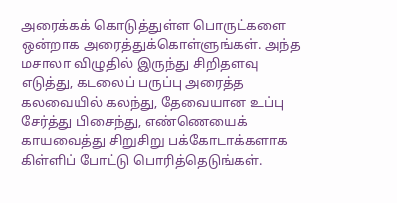அரைக்கக் கொடுத்துள்ள பொருட்களை ஒன்றாக அரைத்துக்கொள்ளுங்கள். அந்த மசாலா விழுதில் இருந்து சிறிதளவு எடுத்து, கடலைப் பருப்பு அரைத்த கலவையில் கலந்து, தேவையான உப்பு சேர்த்து பிசைந்து, எண்ணெயைக் காயவைத்து சிறுசிறு பக்கோடாக்களாக கிள்ளிப் போட்டு பொரித்தெடுங்கள்.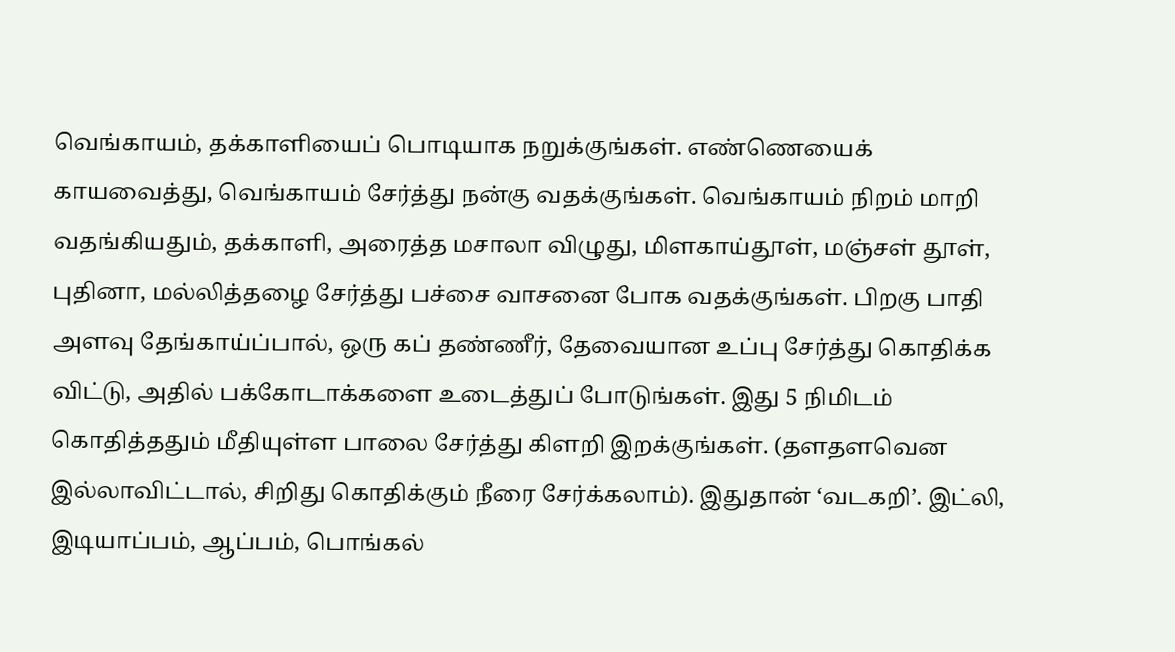வெங்காயம், தக்காளியைப் பொடியாக நறுக்குங்கள். எண்ணெயைக் காயவைத்து, வெங்காயம் சேர்த்து நன்கு வதக்குங்கள். வெங்காயம் நிறம் மாறி வதங்கியதும், தக்காளி, அரைத்த மசாலா விழுது, மிளகாய்தூள், மஞ்சள் தூள், புதினா, மல்லித்தழை சேர்த்து பச்சை வாசனை போக வதக்குங்கள். பிறகு பாதி அளவு தேங்காய்ப்பால், ஒரு கப் தண்ணீர், தேவையான உப்பு சேர்த்து கொதிக்க விட்டு, அதில் பக்கோடாக்களை உடைத்துப் போடுங்கள். இது 5 நிமிடம் கொதித்ததும் மீதியுள்ள பாலை சேர்த்து கிளறி இறக்குங்கள். (தளதளவென இல்லாவிட்டால், சிறிது கொதிக்கும் நீரை சேர்க்கலாம்). இதுதான் ‘வடகறி’. இட்லி, இடியாப்பம், ஆப்பம், பொங்கல்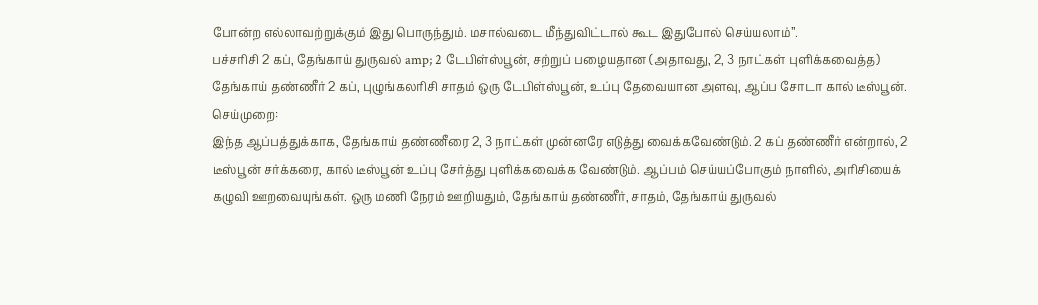போன்ற எல்லாவற்றுக்கும் இது பொருந்தும். மசால்வடை மீந்துவிட்டால் கூட இதுபோல் செய்யலாம்’’.
பச்சரிசி 2 கப், தேங்காய் துருவல் amp; 2 டேபிள்ஸ்பூன், சற்றுப் பழையதான (அதாவது, 2, 3 நாட்கள் புளிக்கவைத்த) தேங்காய் தண்ணீர் 2 கப், புழுங்கலரிசி சாதம் ஒரு டேபிள்ஸ்பூன், உப்பு தேவையான அளவு, ஆப்ப சோடா கால் டீஸ்பூன்.
செய்முறை:
இந்த ஆப்பத்துக்காக, தேங்காய் தண்ணீரை 2, 3 நாட்கள் முன்னரே எடுத்து வைக்கவேண்டும். 2 கப் தண்ணீர் என்றால், 2 டீஸ்பூன் சர்க்கரை, கால் டீஸ்பூன் உப்பு சேர்த்து புளிக்கவைக்க வேண்டும். ஆப்பம் செய்யப்போகும் நாளில், அரிசியைக் கழுவி ஊறவையுங்கள். ஒரு மணி நேரம் ஊறியதும், தேங்காய் தண்ணீர், சாதம், தேங்காய் துருவல்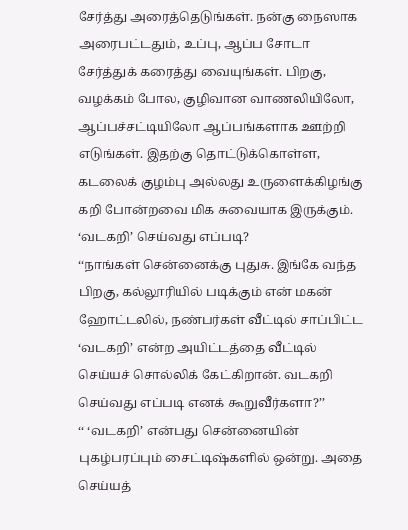சேர்த்து அரைத்தெடுங்கள். நன்கு நைஸாக அரைபட்டதும், உப்பு, ஆப்ப சோடா சேர்த்துக் கரைத்து வையுங்கள். பிறகு, வழக்கம் போல, குழிவான வாணலியிலோ, ஆப்பச்சட்டியிலோ ஆப்பங்களாக ஊற்றி எடுங்கள். இதற்கு தொட்டுக்கொள்ள, கடலைக் குழம்பு அல்லது உருளைக்கிழங்கு கறி போன்றவை மிக சுவையாக இருக்கும்.
‘வடகறி’ செய்வது எப்படி?
‘‘நாங்கள் சென்னைக்கு புதுசு. இங்கே வந்த பிறகு, கல்லூரியில் படிக்கும் என் மகன் ஹோட்டலில், நண்பர்கள் வீட்டில் சாப்பிட்ட ‘வடகறி’ என்ற அயிட்டத்தை வீட்டில் செய்யச் சொல்லிக் கேட்கிறான். வடகறி செய்வது எப்படி எனக் கூறுவீர்களா?’’
‘‘ ‘வடகறி’ என்பது சென்னையின் புகழ்பரப்பும் சைட்டிஷ்களில் ஒன்று. அதை செய்யத்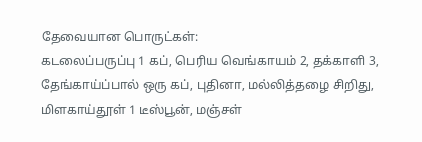தேவையான பொருட்கள்:
கடலைப்பருப்பு 1 கப், பெரிய வெங்காயம் 2, தக்காளி 3, தேங்காய்ப்பால் ஒரு கப், புதினா, மல்லித்தழை சிறிது, மிளகாய்தூள் 1 டீஸ்பூன், மஞ்சள்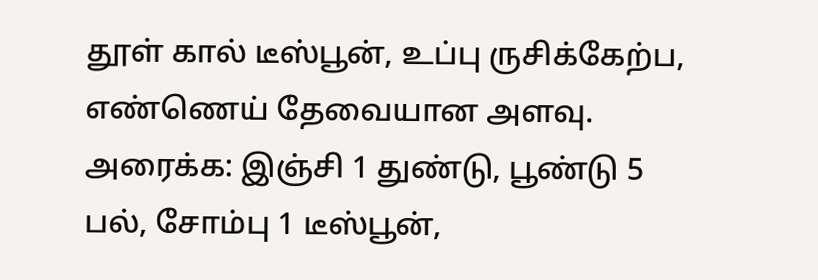தூள் கால் டீஸ்பூன், உப்பு ருசிக்கேற்ப, எண்ணெய் தேவையான அளவு. அரைக்க: இஞ்சி 1 துண்டு, பூண்டு 5 பல், சோம்பு 1 டீஸ்பூன்,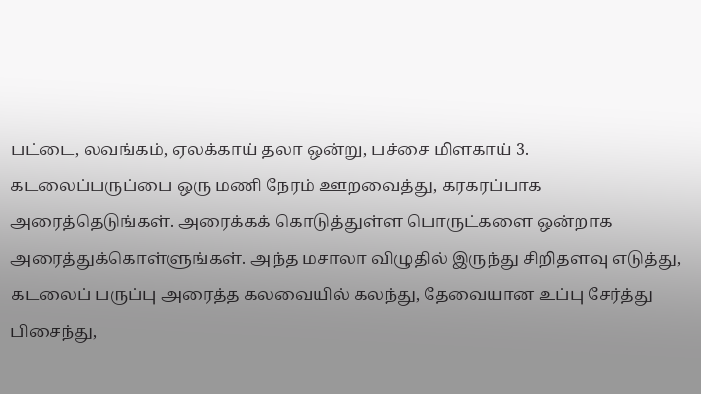பட்டை, லவங்கம், ஏலக்காய் தலா ஒன்று, பச்சை மிளகாய் 3.
கடலைப்பருப்பை ஒரு மணி நேரம் ஊறவைத்து, கரகரப்பாக அரைத்தெடுங்கள். அரைக்கக் கொடுத்துள்ள பொருட்களை ஒன்றாக அரைத்துக்கொள்ளுங்கள். அந்த மசாலா விழுதில் இருந்து சிறிதளவு எடுத்து, கடலைப் பருப்பு அரைத்த கலவையில் கலந்து, தேவையான உப்பு சேர்த்து பிசைந்து,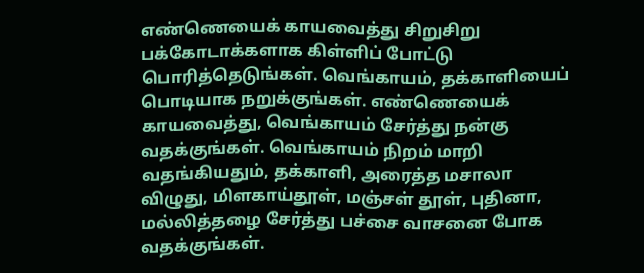எண்ணெயைக் காயவைத்து சிறுசிறு பக்கோடாக்களாக கிள்ளிப் போட்டு பொரித்தெடுங்கள். வெங்காயம், தக்காளியைப் பொடியாக நறுக்குங்கள். எண்ணெயைக் காயவைத்து, வெங்காயம் சேர்த்து நன்கு வதக்குங்கள். வெங்காயம் நிறம் மாறி வதங்கியதும், தக்காளி, அரைத்த மசாலா விழுது, மிளகாய்தூள், மஞ்சள் தூள், புதினா, மல்லித்தழை சேர்த்து பச்சை வாசனை போக வதக்குங்கள்.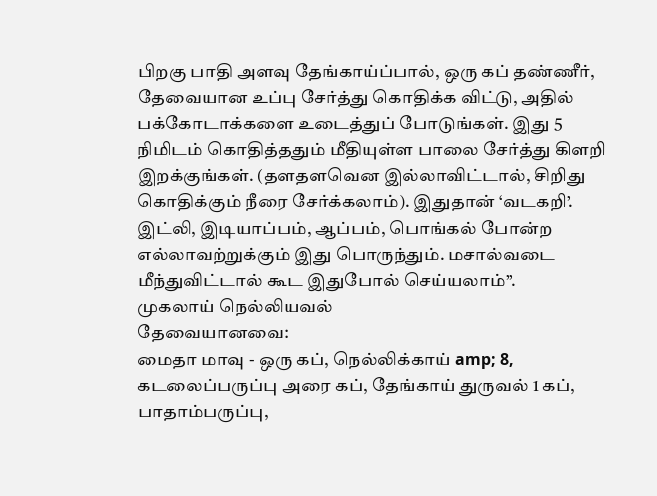பிறகு பாதி அளவு தேங்காய்ப்பால், ஒரு கப் தண்ணீர், தேவையான உப்பு சேர்த்து கொதிக்க விட்டு, அதில் பக்கோடாக்களை உடைத்துப் போடுங்கள். இது 5 நிமிடம் கொதித்ததும் மீதியுள்ள பாலை சேர்த்து கிளறி இறக்குங்கள். (தளதளவென இல்லாவிட்டால், சிறிது கொதிக்கும் நீரை சேர்க்கலாம்). இதுதான் ‘வடகறி’. இட்லி, இடியாப்பம், ஆப்பம், பொங்கல் போன்ற எல்லாவற்றுக்கும் இது பொருந்தும். மசால்வடை மீந்துவிட்டால் கூட இதுபோல் செய்யலாம்’’.
முகலாய் நெல்லியவல்
தேவையானவை:
மைதா மாவு - ஒரு கப், நெல்லிக்காய் amp; 8, கடலைப்பருப்பு அரை கப், தேங்காய் துருவல் 1 கப், பாதாம்பருப்பு,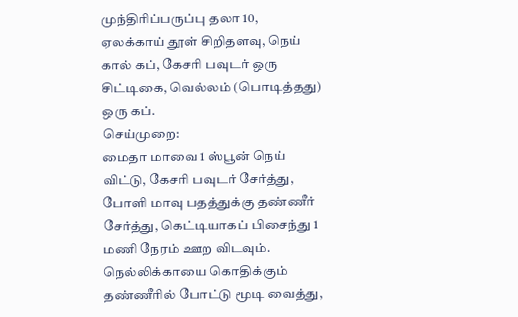முந்திரிப்பருப்பு தலா 10, ஏலக்காய் தூள் சிறிதளவு, நெய் கால் கப், கேசரி பவுடர் ஒரு சிட்டிகை, வெல்லம் (பொடித்தது) ஒரு கப்.
செய்முறை:
மைதா மாவை 1 ஸ்பூன் நெய் விட்டு, கேசரி பவுடர் சேர்த்து, போளி மாவு பதத்துக்கு தண்ணீர் சேர்த்து, கெட்டியாகப் பிசைந்து 1 மணி நேரம் ஊற விடவும். நெல்லிக்காயை கொதிக்கும் தண்ணீரில் போட்டு மூடி வைத்து,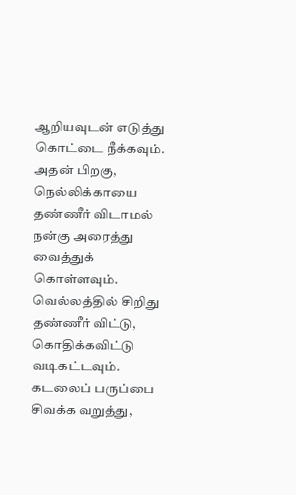ஆறியவுடன் எடுத்து கொட்டை நீக்கவும். அதன் பிறகு, நெல்லிக்காயை தண்ணீர் விடாமல் நன்கு அரைத்து வைத்துக் கொள்ளவும். வெல்லத்தில் சிறிது தண்ணீர் விட்டு, கொதிக்கவிட்டு வடிகட்டவும். கடலைப் பருப்பை சிவக்க வறுத்து,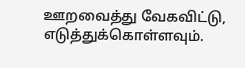ஊறவைத்து வேகவிட்டு, எடுத்துக்கொள்ளவும்.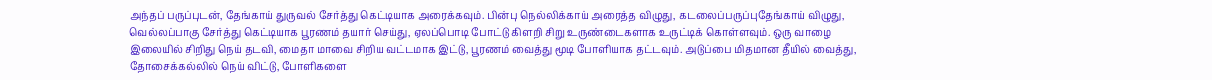அந்தப் பருப்புடன், தேங்காய் துருவல் சேர்த்து கெட்டியாக அரைக்கவும். பின்பு நெல்லிக்காய் அரைத்த விழுது, கடலைப்பருப்புதேங்காய் விழுது, வெல்லப்பாகு சேர்த்து கெட்டியாக பூரணம் தயார் செய்து, ஏலப்பொடி போட்டு கிளறி சிறு உருண்டைகளாக உருட்டிக் கொள்ளவும். ஒரு வாழை இலையில் சிறிது நெய் தடவி, மைதா மாவை சிறிய வட்டமாக இட்டு, பூரணம் வைத்து மூடி போளியாக தட்டவும். அடுப்பை மிதமான தீயில் வைத்து, தோசைக்கல்லில் நெய் விட்டு, போளிகளை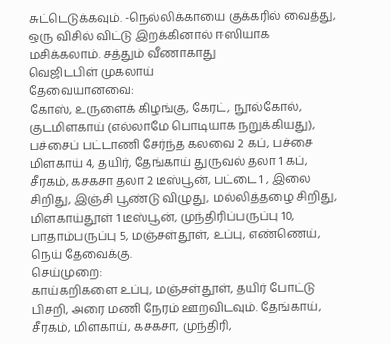சுட்டெடுக்கவும். -நெல்லிக்காயை குக்கரில் வைத்து, ஒரு விசில் விட்டு இறக்கினால் ஈஸியாக மசிக்கலாம். சத்தும் வீணாகாது
வெஜிடபிள் முகலாய்
தேவையானவை:
கோஸ், உருளைக் கிழங்கு, கேரட், நூல்கோல், குடமிளகாய் (எல்லாமே பொடியாக நறுக்கியது), பச்சைப் பட்டாணி சேர்ந்த கலவை 2 கப், பச்சை மிளகாய் 4, தயிர், தேங்காய் துருவல் தலா 1 கப், சீரகம், கசகசா தலா 2 டீஸ்பூன், பட்டை 1 , இலை சிறிது, இஞ்சி பூண்டு விழுது, மல்லித்தழை சிறிது, மிளகாய்தூள் 1 டீஸ்பூன், முந்திரிப்பருப்பு 10, பாதாம்பருப்பு 5, மஞ்சள்தூள், உப்பு, எண்ணெய், நெய் தேவைக்கு.
செய்முறை:
காய்கறிகளை உப்பு, மஞ்சள்தூள், தயிர் போட்டு பிசறி, அரை மணி நேரம் ஊறவிடவும். தேங்காய், சீரகம், மிளகாய், கசகசா, முந்திரி,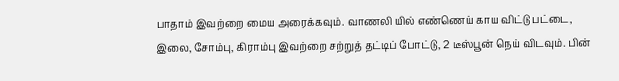பாதாம் இவற்றை மைய அரைக்கவும். வாணலி யில் எண்ணெய் காய விட்டு பட்டை, இலை, சோம்பு, கிராம்பு இவற்றை சற்றுத் தட்டிப் போட்டு, 2 டீஸ்பூன் நெய் விடவும். பின்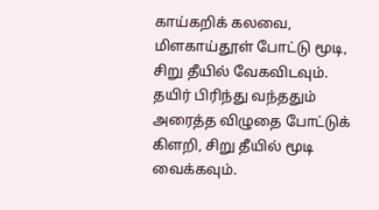காய்கறிக் கலவை, மிளகாய்தூள் போட்டு மூடி, சிறு தீயில் வேகவிடவும். தயிர் பிரிந்து வந்ததும் அரைத்த விழுதை போட்டுக் கிளறி, சிறு தீயில் மூடி வைக்கவும்.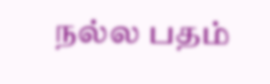நல்ல பதம்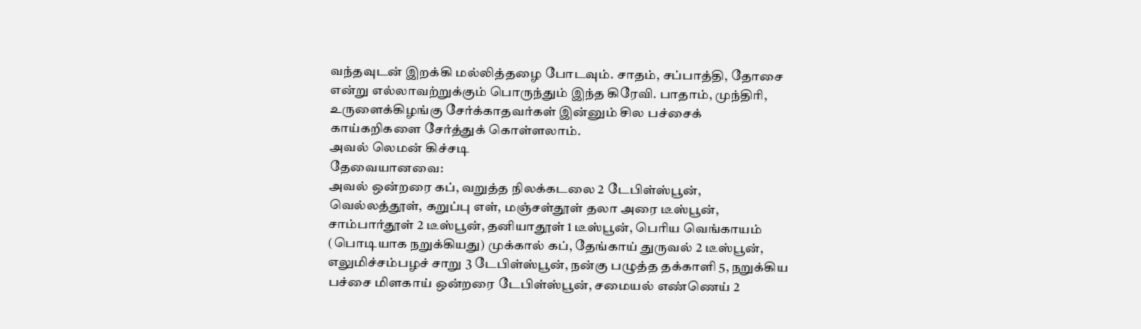வந்தவுடன் இறக்கி மல்லித்தழை போடவும். சாதம், சப்பாத்தி, தோசை என்று எல்லாவற்றுக்கும் பொருந்தும் இந்த கிரேவி. பாதாம், முந்திரி, உருளைக்கிழங்கு சேர்க்காதவர்கள் இன்னும் சில பச்சைக் காய்கறிகளை சேர்த்துக் கொள்ளலாம்.
அவல் லெமன் கிச்சடி
தேவையானவை:
அவல் ஒன்றரை கப், வறுத்த நிலக்கடலை 2 டேபிள்ஸ்பூன், வெல்லத்தூள், கறுப்பு எள், மஞ்சள்தூள் தலா அரை டீஸ்பூன், சாம்பார்தூள் 2 டீஸ்பூன், தனியாதூள் 1 டீஸ்பூன், பெரிய வெங்காயம் (பொடியாக நறுக்கியது) முக்கால் கப், தேங்காய் துருவல் 2 டீஸ்பூன், எலுமிச்சம்பழச் சாறு 3 டேபிள்ஸ்பூன், நன்கு பழுத்த தக்காளி 5, நறுக்கிய பச்சை மிளகாய் ஒன்றரை டேபிள்ஸ்பூன், சமையல் எண்ணெய் 2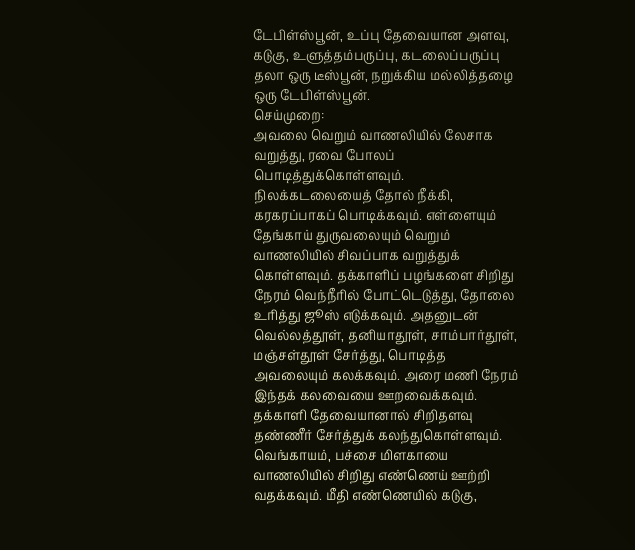டேபிள்ஸ்பூன், உப்பு தேவையான அளவு, கடுகு, உளுத்தம்பருப்பு, கடலைப்பருப்பு தலா ஒரு டீஸ்பூன், நறுக்கிய மல்லித்தழை ஒரு டேபிள்ஸ்பூன்.
செய்முறை:
அவலை வெறும் வாணலியில் லேசாக வறுத்து, ரவை போலப் பொடித்துக்கொள்ளவும். நிலக்கடலையைத் தோல் நீக்கி, கரகரப்பாகப் பொடிக்கவும். எள்ளையும் தேங்காய் துருவலையும் வெறும் வாணலியில் சிவப்பாக வறுத்துக் கொள்ளவும். தக்காளிப் பழங்களை சிறிது நேரம் வெந்நீரில் போட்டெடுத்து, தோலை உரித்து ஜூஸ் எடுக்கவும். அதனுடன் வெல்லத்தூள், தனியாதூள், சாம்பார்தூள், மஞ்சள்தூள் சேர்த்து, பொடித்த அவலையும் கலக்கவும். அரை மணி நேரம் இந்தக் கலவையை ஊறவைக்கவும். தக்காளி தேவையானால் சிறிதளவு தண்ணீர் சேர்த்துக் கலந்துகொள்ளவும். வெங்காயம், பச்சை மிளகாயை வாணலியில் சிறிது எண்ணெய் ஊற்றி வதக்கவும். மீதி எண்ணெயில் கடுகு,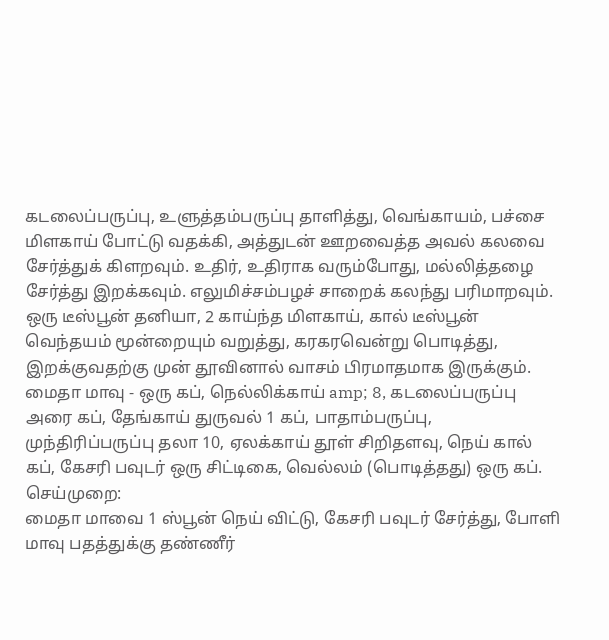கடலைப்பருப்பு, உளுத்தம்பருப்பு தாளித்து, வெங்காயம், பச்சை மிளகாய் போட்டு வதக்கி, அத்துடன் ஊறவைத்த அவல் கலவை சேர்த்துக் கிளறவும். உதிர், உதிராக வரும்போது, மல்லித்தழை சேர்த்து இறக்கவும். எலுமிச்சம்பழச் சாறைக் கலந்து பரிமாறவும். ஒரு டீஸ்பூன் தனியா, 2 காய்ந்த மிளகாய், கால் டீஸ்பூன் வெந்தயம் மூன்றையும் வறுத்து, கரகரவென்று பொடித்து, இறக்குவதற்கு முன் தூவினால் வாசம் பிரமாதமாக இருக்கும்.
மைதா மாவு - ஒரு கப், நெல்லிக்காய் amp; 8, கடலைப்பருப்பு அரை கப், தேங்காய் துருவல் 1 கப், பாதாம்பருப்பு, முந்திரிப்பருப்பு தலா 10, ஏலக்காய் தூள் சிறிதளவு, நெய் கால் கப், கேசரி பவுடர் ஒரு சிட்டிகை, வெல்லம் (பொடித்தது) ஒரு கப்.
செய்முறை:
மைதா மாவை 1 ஸ்பூன் நெய் விட்டு, கேசரி பவுடர் சேர்த்து, போளி மாவு பதத்துக்கு தண்ணீர்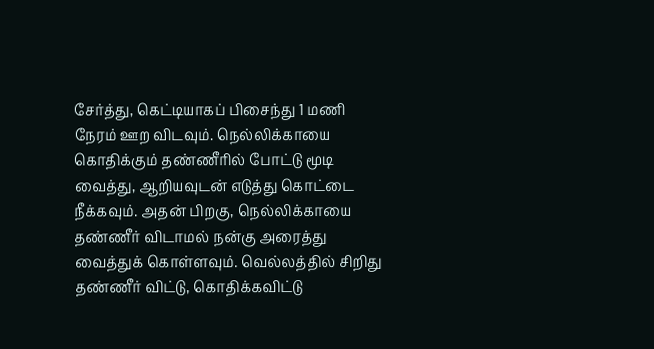சேர்த்து, கெட்டியாகப் பிசைந்து 1 மணி நேரம் ஊற விடவும். நெல்லிக்காயை கொதிக்கும் தண்ணீரில் போட்டு மூடி வைத்து, ஆறியவுடன் எடுத்து கொட்டை நீக்கவும். அதன் பிறகு, நெல்லிக்காயை தண்ணீர் விடாமல் நன்கு அரைத்து வைத்துக் கொள்ளவும். வெல்லத்தில் சிறிது தண்ணீர் விட்டு, கொதிக்கவிட்டு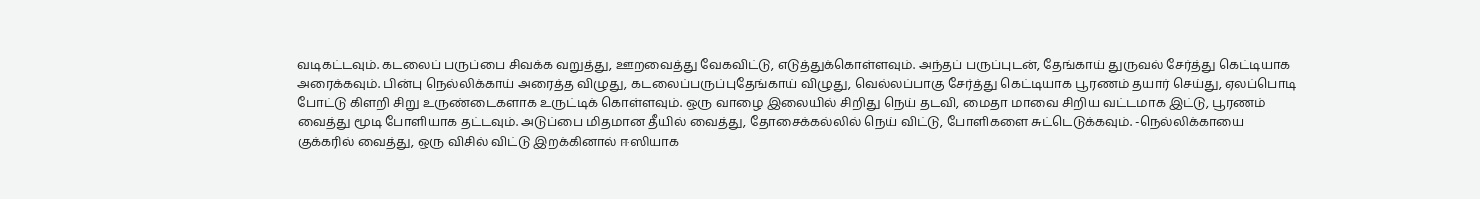வடிகட்டவும். கடலைப் பருப்பை சிவக்க வறுத்து, ஊறவைத்து வேகவிட்டு, எடுத்துக்கொள்ளவும். அந்தப் பருப்புடன், தேங்காய் துருவல் சேர்த்து கெட்டியாக அரைக்கவும். பின்பு நெல்லிக்காய் அரைத்த விழுது, கடலைப்பருப்புதேங்காய் விழுது, வெல்லப்பாகு சேர்த்து கெட்டியாக பூரணம் தயார் செய்து, ஏலப்பொடி போட்டு கிளறி சிறு உருண்டைகளாக உருட்டிக் கொள்ளவும். ஒரு வாழை இலையில் சிறிது நெய் தடவி, மைதா மாவை சிறிய வட்டமாக இட்டு, பூரணம் வைத்து மூடி போளியாக தட்டவும். அடுப்பை மிதமான தீயில் வைத்து, தோசைக்கல்லில் நெய் விட்டு, போளிகளை சுட்டெடுக்கவும். -நெல்லிக்காயை குக்கரில் வைத்து, ஒரு விசில் விட்டு இறக்கினால் ஈஸியாக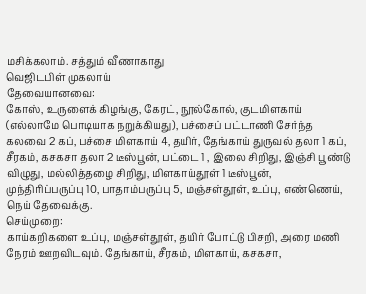மசிக்கலாம். சத்தும் வீணாகாது
வெஜிடபிள் முகலாய்
தேவையானவை:
கோஸ், உருளைக் கிழங்கு, கேரட், நூல்கோல், குடமிளகாய் (எல்லாமே பொடியாக நறுக்கியது), பச்சைப் பட்டாணி சேர்ந்த கலவை 2 கப், பச்சை மிளகாய் 4, தயிர், தேங்காய் துருவல் தலா 1 கப், சீரகம், கசகசா தலா 2 டீஸ்பூன், பட்டை 1 , இலை சிறிது, இஞ்சி பூண்டு விழுது, மல்லித்தழை சிறிது, மிளகாய்தூள் 1 டீஸ்பூன், முந்திரிப்பருப்பு 10, பாதாம்பருப்பு 5, மஞ்சள்தூள், உப்பு, எண்ணெய், நெய் தேவைக்கு.
செய்முறை:
காய்கறிகளை உப்பு, மஞ்சள்தூள், தயிர் போட்டு பிசறி, அரை மணி நேரம் ஊறவிடவும். தேங்காய், சீரகம், மிளகாய், கசகசா,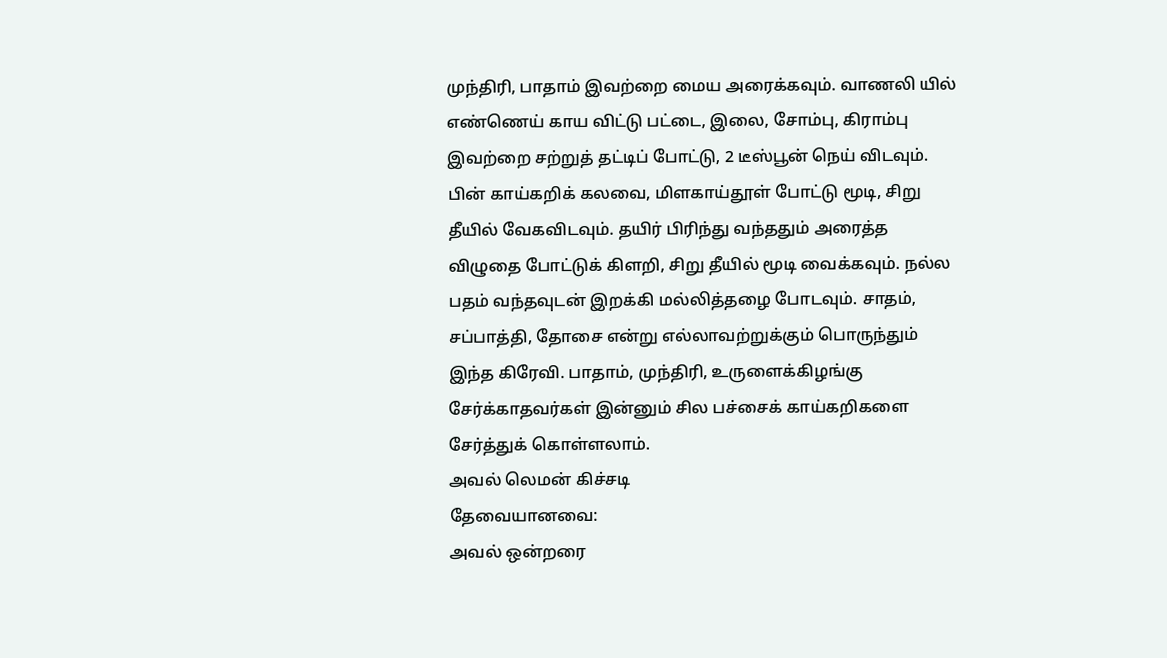முந்திரி, பாதாம் இவற்றை மைய அரைக்கவும். வாணலி யில் எண்ணெய் காய விட்டு பட்டை, இலை, சோம்பு, கிராம்பு இவற்றை சற்றுத் தட்டிப் போட்டு, 2 டீஸ்பூன் நெய் விடவும். பின் காய்கறிக் கலவை, மிளகாய்தூள் போட்டு மூடி, சிறு தீயில் வேகவிடவும். தயிர் பிரிந்து வந்ததும் அரைத்த விழுதை போட்டுக் கிளறி, சிறு தீயில் மூடி வைக்கவும். நல்ல பதம் வந்தவுடன் இறக்கி மல்லித்தழை போடவும். சாதம், சப்பாத்தி, தோசை என்று எல்லாவற்றுக்கும் பொருந்தும் இந்த கிரேவி. பாதாம், முந்திரி, உருளைக்கிழங்கு சேர்க்காதவர்கள் இன்னும் சில பச்சைக் காய்கறிகளை சேர்த்துக் கொள்ளலாம்.
அவல் லெமன் கிச்சடி
தேவையானவை:
அவல் ஒன்றரை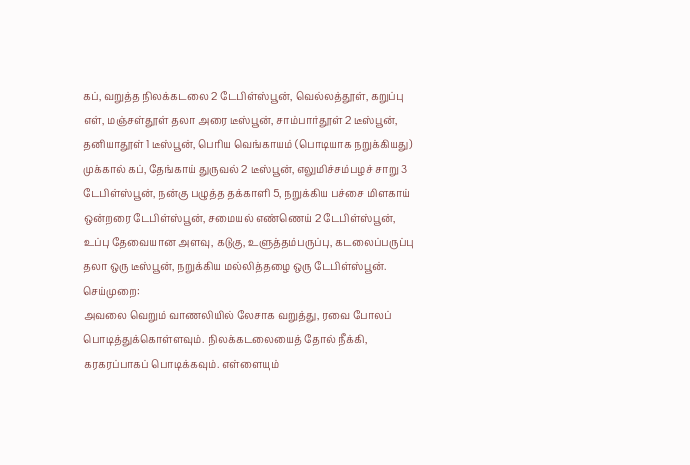கப், வறுத்த நிலக்கடலை 2 டேபிள்ஸ்பூன், வெல்லத்தூள், கறுப்பு எள், மஞ்சள்தூள் தலா அரை டீஸ்பூன், சாம்பார்தூள் 2 டீஸ்பூன், தனியாதூள் 1 டீஸ்பூன், பெரிய வெங்காயம் (பொடியாக நறுக்கியது) முக்கால் கப், தேங்காய் துருவல் 2 டீஸ்பூன், எலுமிச்சம்பழச் சாறு 3 டேபிள்ஸ்பூன், நன்கு பழுத்த தக்காளி 5, நறுக்கிய பச்சை மிளகாய் ஒன்றரை டேபிள்ஸ்பூன், சமையல் எண்ணெய் 2 டேபிள்ஸ்பூன், உப்பு தேவையான அளவு, கடுகு, உளுத்தம்பருப்பு, கடலைப்பருப்பு தலா ஒரு டீஸ்பூன், நறுக்கிய மல்லித்தழை ஒரு டேபிள்ஸ்பூன்.
செய்முறை:
அவலை வெறும் வாணலியில் லேசாக வறுத்து, ரவை போலப் பொடித்துக்கொள்ளவும். நிலக்கடலையைத் தோல் நீக்கி, கரகரப்பாகப் பொடிக்கவும். எள்ளையும்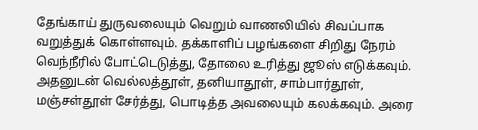தேங்காய் துருவலையும் வெறும் வாணலியில் சிவப்பாக வறுத்துக் கொள்ளவும். தக்காளிப் பழங்களை சிறிது நேரம் வெந்நீரில் போட்டெடுத்து, தோலை உரித்து ஜூஸ் எடுக்கவும். அதனுடன் வெல்லத்தூள், தனியாதூள், சாம்பார்தூள், மஞ்சள்தூள் சேர்த்து, பொடித்த அவலையும் கலக்கவும். அரை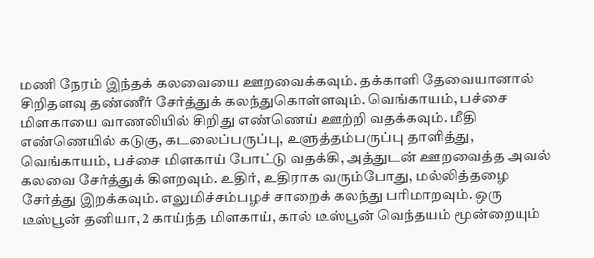மணி நேரம் இந்தக் கலவையை ஊறவைக்கவும். தக்காளி தேவையானால் சிறிதளவு தண்ணீர் சேர்த்துக் கலந்துகொள்ளவும். வெங்காயம், பச்சை மிளகாயை வாணலியில் சிறிது எண்ணெய் ஊற்றி வதக்கவும். மீதி எண்ணெயில் கடுகு, கடலைப்பருப்பு, உளுத்தம்பருப்பு தாளித்து, வெங்காயம், பச்சை மிளகாய் போட்டு வதக்கி, அத்துடன் ஊறவைத்த அவல் கலவை சேர்த்துக் கிளறவும். உதிர், உதிராக வரும்போது, மல்லித்தழை சேர்த்து இறக்கவும். எலுமிச்சம்பழச் சாறைக் கலந்து பரிமாறவும். ஒரு டீஸ்பூன் தனியா, 2 காய்ந்த மிளகாய், கால் டீஸ்பூன் வெந்தயம் மூன்றையும்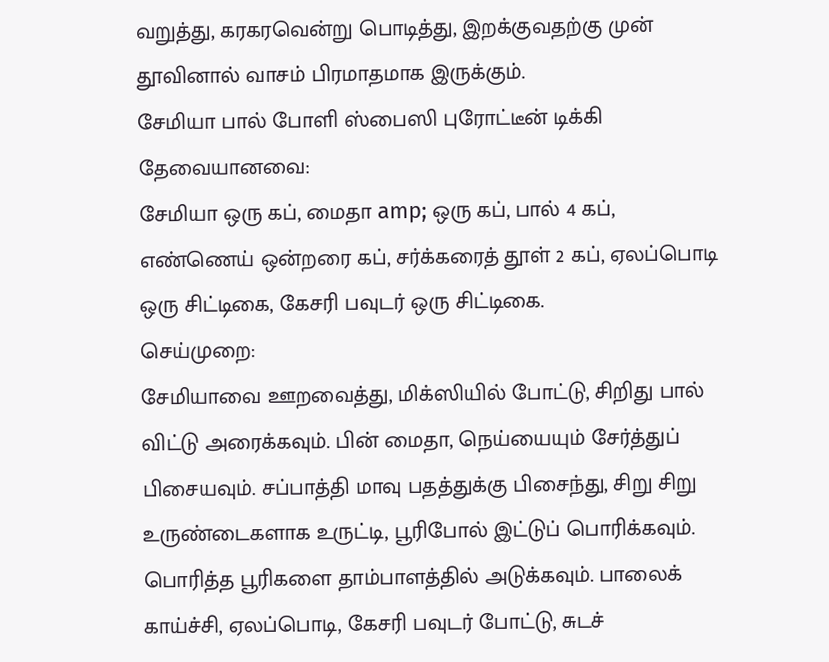வறுத்து, கரகரவென்று பொடித்து, இறக்குவதற்கு முன் தூவினால் வாசம் பிரமாதமாக இருக்கும்.
சேமியா பால் போளி ஸ்பைஸி புரோட்டீன் டிக்கி
தேவையானவை:
சேமியா ஒரு கப், மைதா amp; ஒரு கப், பால் 4 கப், எண்ணெய் ஒன்றரை கப், சர்க்கரைத் தூள் 2 கப், ஏலப்பொடி ஒரு சிட்டிகை, கேசரி பவுடர் ஒரு சிட்டிகை.
செய்முறை:
சேமியாவை ஊறவைத்து, மிக்ஸியில் போட்டு, சிறிது பால் விட்டு அரைக்கவும். பின் மைதா, நெய்யையும் சேர்த்துப் பிசையவும். சப்பாத்தி மாவு பதத்துக்கு பிசைந்து, சிறு சிறு உருண்டைகளாக உருட்டி, பூரிபோல் இட்டுப் பொரிக்கவும். பொரித்த பூரிகளை தாம்பாளத்தில் அடுக்கவும். பாலைக் காய்ச்சி, ஏலப்பொடி, கேசரி பவுடர் போட்டு, சுடச்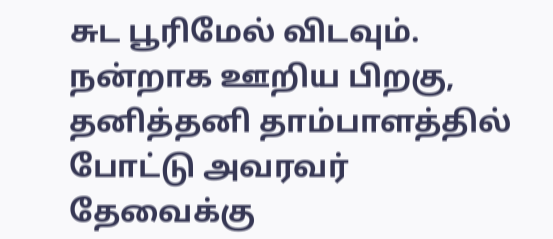சுட பூரிமேல் விடவும். நன்றாக ஊறிய பிறகு, தனித்தனி தாம்பாளத்தில் போட்டு அவரவர் தேவைக்கு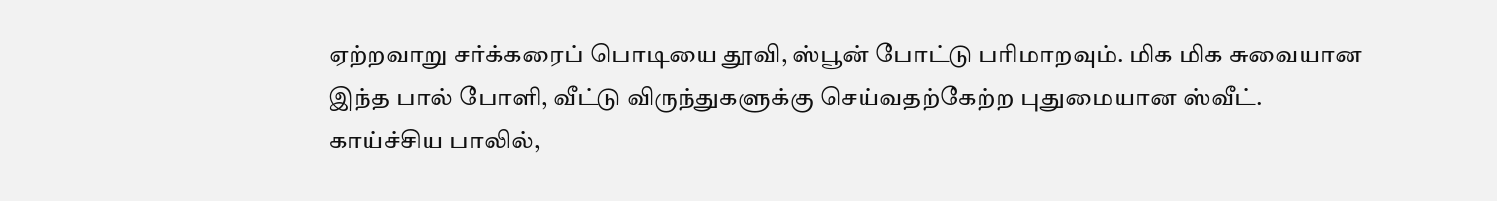ஏற்றவாறு சர்க்கரைப் பொடியை தூவி, ஸ்பூன் போட்டு பரிமாறவும். மிக மிக சுவையான இந்த பால் போளி, வீட்டு விருந்துகளுக்கு செய்வதற்கேற்ற புதுமையான ஸ்வீட். காய்ச்சிய பாலில்,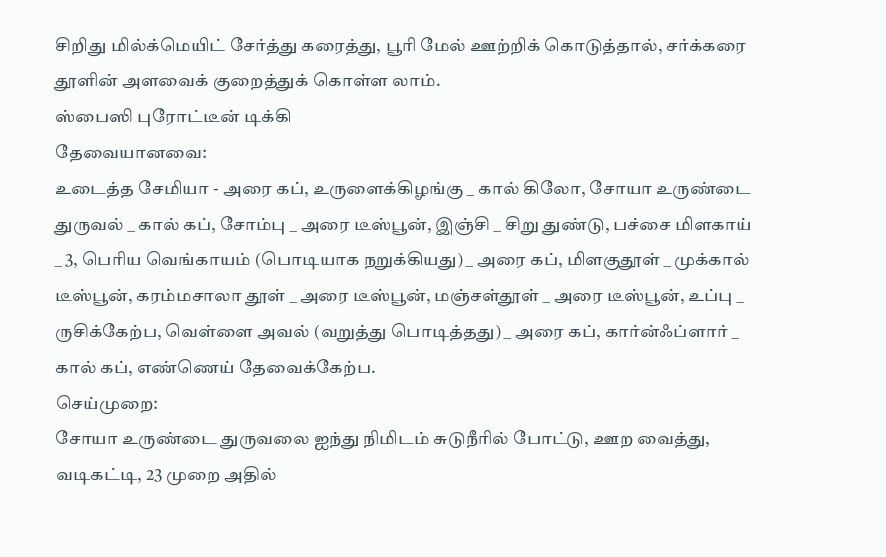சிறிது மில்க்மெயிட் சேர்த்து கரைத்து, பூரி மேல் ஊற்றிக் கொடுத்தால், சர்க்கரை தூளின் அளவைக் குறைத்துக் கொள்ள லாம்.
ஸ்பைஸி புரோட்டீன் டிக்கி
தேவையானவை:
உடைத்த சேமியா - அரை கப், உருளைக்கிழங்கு _ கால் கிலோ, சோயா உருண்டை துருவல் _ கால் கப், சோம்பு _ அரை டீஸ்பூன், இஞ்சி _ சிறு துண்டு, பச்சை மிளகாய் _ 3, பெரிய வெங்காயம் (பொடியாக நறுக்கியது) _ அரை கப், மிளகுதூள் _ முக்கால் டீஸ்பூன், கரம்மசாலா தூள் _ அரை டீஸ்பூன், மஞ்சள்தூள் _ அரை டீஸ்பூன், உப்பு _ ருசிக்கேற்ப, வெள்ளை அவல் (வறுத்து பொடித்தது) _ அரை கப், கார்ன்ஃப்ளார் _ கால் கப், எண்ணெய் தேவைக்கேற்ப.
செய்முறை:
சோயா உருண்டை துருவலை ஐந்து நிமிடம் சுடுநீரில் போட்டு, ஊற வைத்து, வடிகட்டி, 23 முறை அதில்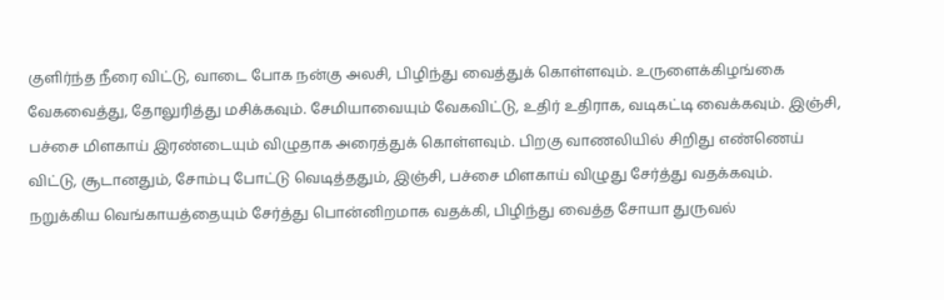குளிர்ந்த நீரை விட்டு, வாடை போக நன்கு அலசி, பிழிந்து வைத்துக் கொள்ளவும். உருளைக்கிழங்கை வேகவைத்து, தோலுரித்து மசிக்கவும். சேமியாவையும் வேகவிட்டு, உதிர் உதிராக, வடிகட்டி வைக்கவும். இஞ்சி, பச்சை மிளகாய் இரண்டையும் விழுதாக அரைத்துக் கொள்ளவும். பிறகு வாணலியில் சிறிது எண்ணெய் விட்டு, சூடானதும், சோம்பு போட்டு வெடித்ததும், இஞ்சி, பச்சை மிளகாய் விழுது சேர்த்து வதக்கவும். நறுக்கிய வெங்காயத்தையும் சேர்த்து பொன்னிறமாக வதக்கி, பிழிந்து வைத்த சோயா துருவல்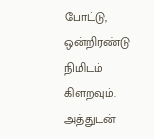போட்டு, ஒன்றிரண்டு நிமிடம் கிளறவும். அத்துடன்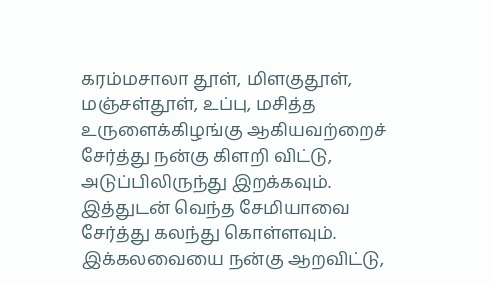கரம்மசாலா தூள், மிளகுதூள், மஞ்சள்தூள், உப்பு, மசித்த உருளைக்கிழங்கு ஆகியவற்றைச் சேர்த்து நன்கு கிளறி விட்டு, அடுப்பிலிருந்து இறக்கவும். இத்துடன் வெந்த சேமியாவை சேர்த்து கலந்து கொள்ளவும். இக்கலவையை நன்கு ஆறவிட்டு,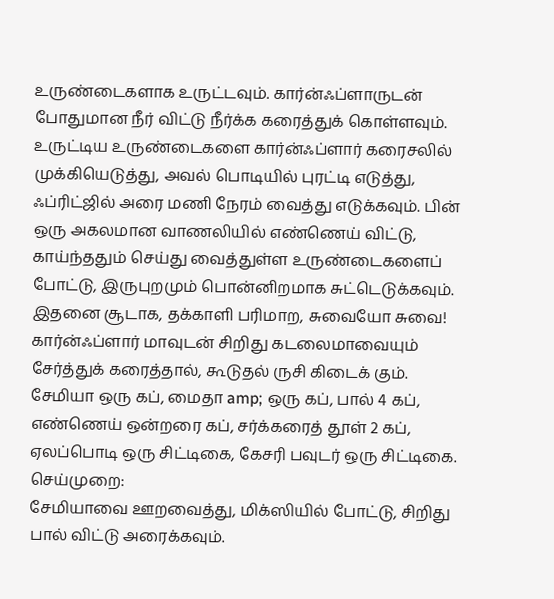உருண்டைகளாக உருட்டவும். கார்ன்ஃப்ளாருடன் போதுமான நீர் விட்டு நீர்க்க கரைத்துக் கொள்ளவும். உருட்டிய உருண்டைகளை கார்ன்ஃப்ளார் கரைசலில் முக்கியெடுத்து, அவல் பொடியில் புரட்டி எடுத்து, ஃப்ரிட்ஜில் அரை மணி நேரம் வைத்து எடுக்கவும். பின் ஒரு அகலமான வாணலியில் எண்ணெய் விட்டு, காய்ந்ததும் செய்து வைத்துள்ள உருண்டைகளைப் போட்டு, இருபுறமும் பொன்னிறமாக சுட்டெடுக்கவும். இதனை சூடாக, தக்காளி பரிமாற, சுவையோ சுவை!
கார்ன்ஃப்ளார் மாவுடன் சிறிது கடலைமாவையும் சேர்த்துக் கரைத்தால், கூடுதல் ருசி கிடைக் கும்.
சேமியா ஒரு கப், மைதா amp; ஒரு கப், பால் 4 கப், எண்ணெய் ஒன்றரை கப், சர்க்கரைத் தூள் 2 கப், ஏலப்பொடி ஒரு சிட்டிகை, கேசரி பவுடர் ஒரு சிட்டிகை.
செய்முறை:
சேமியாவை ஊறவைத்து, மிக்ஸியில் போட்டு, சிறிது பால் விட்டு அரைக்கவும்.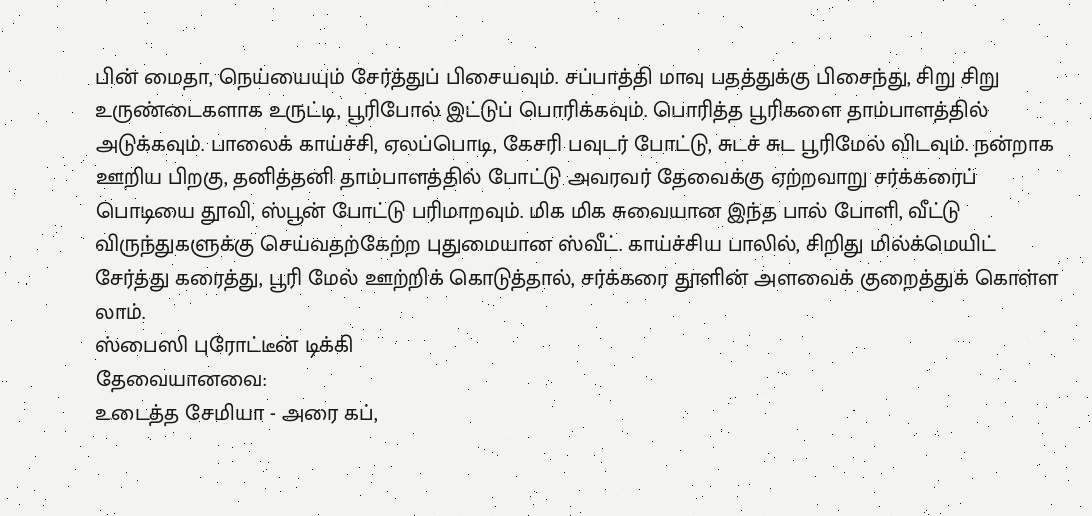பின் மைதா, நெய்யையும் சேர்த்துப் பிசையவும். சப்பாத்தி மாவு பதத்துக்கு பிசைந்து, சிறு சிறு உருண்டைகளாக உருட்டி, பூரிபோல் இட்டுப் பொரிக்கவும். பொரித்த பூரிகளை தாம்பாளத்தில் அடுக்கவும். பாலைக் காய்ச்சி, ஏலப்பொடி, கேசரி பவுடர் போட்டு, சுடச் சுட பூரிமேல் விடவும். நன்றாக ஊறிய பிறகு, தனித்தனி தாம்பாளத்தில் போட்டு அவரவர் தேவைக்கு ஏற்றவாறு சர்க்கரைப் பொடியை தூவி, ஸ்பூன் போட்டு பரிமாறவும். மிக மிக சுவையான இந்த பால் போளி, வீட்டு விருந்துகளுக்கு செய்வதற்கேற்ற புதுமையான ஸ்வீட். காய்ச்சிய பாலில், சிறிது மில்க்மெயிட் சேர்த்து கரைத்து, பூரி மேல் ஊற்றிக் கொடுத்தால், சர்க்கரை தூளின் அளவைக் குறைத்துக் கொள்ள லாம்.
ஸ்பைஸி புரோட்டீன் டிக்கி
தேவையானவை:
உடைத்த சேமியா - அரை கப்,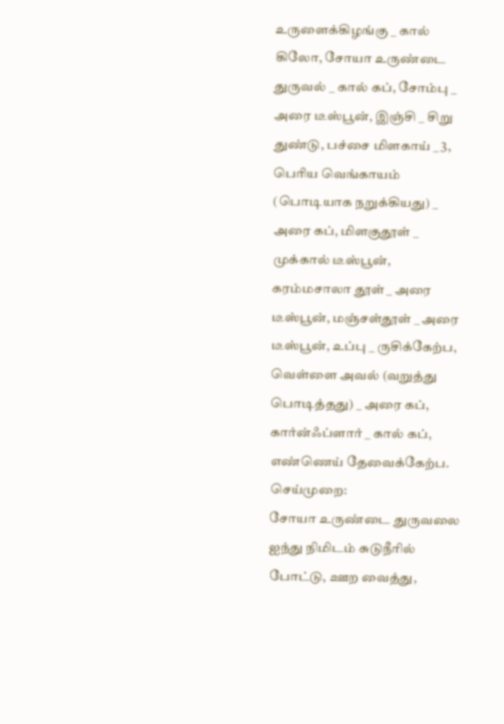உருளைக்கிழங்கு _ கால் கிலோ, சோயா உருண்டை துருவல் _ கால் கப், சோம்பு _ அரை டீஸ்பூன், இஞ்சி _ சிறு துண்டு, பச்சை மிளகாய் _ 3, பெரிய வெங்காயம் (பொடியாக நறுக்கியது) _ அரை கப், மிளகுதூள் _ முக்கால் டீஸ்பூன், கரம்மசாலா தூள் _ அரை டீஸ்பூன், மஞ்சள்தூள் _ அரை டீஸ்பூன், உப்பு _ ருசிக்கேற்ப, வெள்ளை அவல் (வறுத்து பொடித்தது) _ அரை கப், கார்ன்ஃப்ளார் _ கால் கப், எண்ணெய் தேவைக்கேற்ப.
செய்முறை:
சோயா உருண்டை துருவலை ஐந்து நிமிடம் சுடுநீரில் போட்டு, ஊற வைத்து,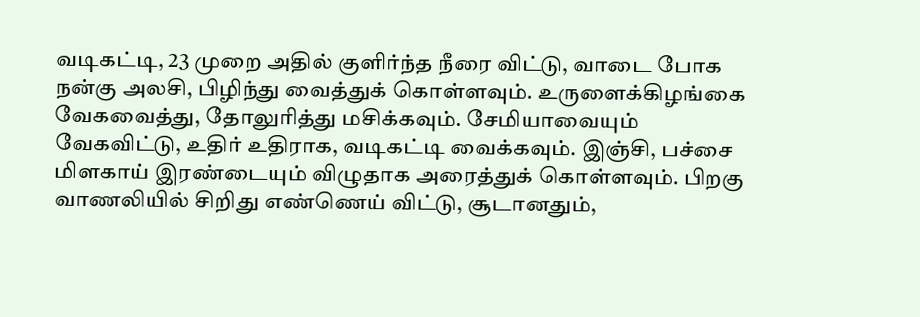வடிகட்டி, 23 முறை அதில் குளிர்ந்த நீரை விட்டு, வாடை போக நன்கு அலசி, பிழிந்து வைத்துக் கொள்ளவும். உருளைக்கிழங்கை வேகவைத்து, தோலுரித்து மசிக்கவும். சேமியாவையும் வேகவிட்டு, உதிர் உதிராக, வடிகட்டி வைக்கவும். இஞ்சி, பச்சை மிளகாய் இரண்டையும் விழுதாக அரைத்துக் கொள்ளவும். பிறகு வாணலியில் சிறிது எண்ணெய் விட்டு, சூடானதும்,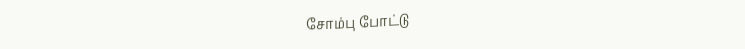சோம்பு போட்டு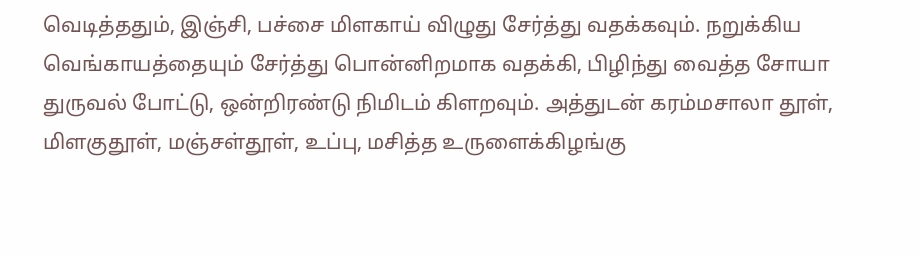வெடித்ததும், இஞ்சி, பச்சை மிளகாய் விழுது சேர்த்து வதக்கவும். நறுக்கிய வெங்காயத்தையும் சேர்த்து பொன்னிறமாக வதக்கி, பிழிந்து வைத்த சோயா துருவல் போட்டு, ஒன்றிரண்டு நிமிடம் கிளறவும். அத்துடன் கரம்மசாலா தூள், மிளகுதூள், மஞ்சள்தூள், உப்பு, மசித்த உருளைக்கிழங்கு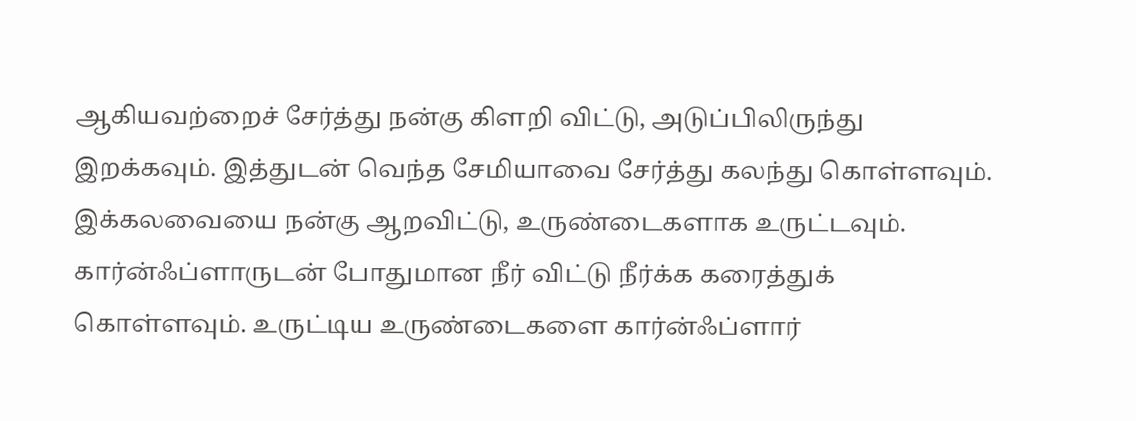ஆகியவற்றைச் சேர்த்து நன்கு கிளறி விட்டு, அடுப்பிலிருந்து இறக்கவும். இத்துடன் வெந்த சேமியாவை சேர்த்து கலந்து கொள்ளவும். இக்கலவையை நன்கு ஆறவிட்டு, உருண்டைகளாக உருட்டவும். கார்ன்ஃப்ளாருடன் போதுமான நீர் விட்டு நீர்க்க கரைத்துக் கொள்ளவும். உருட்டிய உருண்டைகளை கார்ன்ஃப்ளார்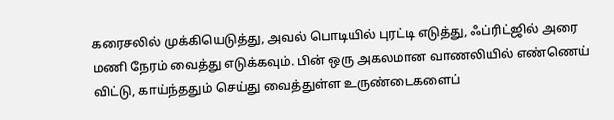கரைசலில் முக்கியெடுத்து, அவல் பொடியில் புரட்டி எடுத்து, ஃப்ரிட்ஜில் அரை மணி நேரம் வைத்து எடுக்கவும். பின் ஒரு அகலமான வாணலியில் எண்ணெய் விட்டு, காய்ந்ததும் செய்து வைத்துள்ள உருண்டைகளைப்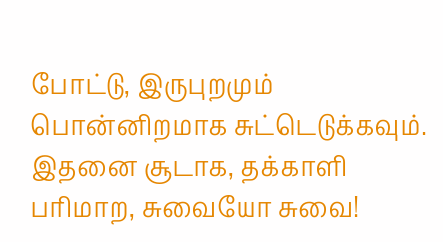போட்டு, இருபுறமும் பொன்னிறமாக சுட்டெடுக்கவும். இதனை சூடாக, தக்காளி பரிமாற, சுவையோ சுவை!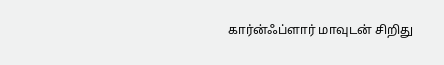கார்ன்ஃப்ளார் மாவுடன் சிறிது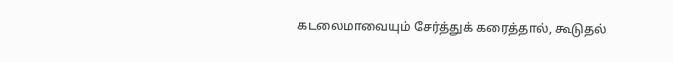கடலைமாவையும் சேர்த்துக் கரைத்தால், கூடுதல்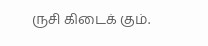ருசி கிடைக் கும்.